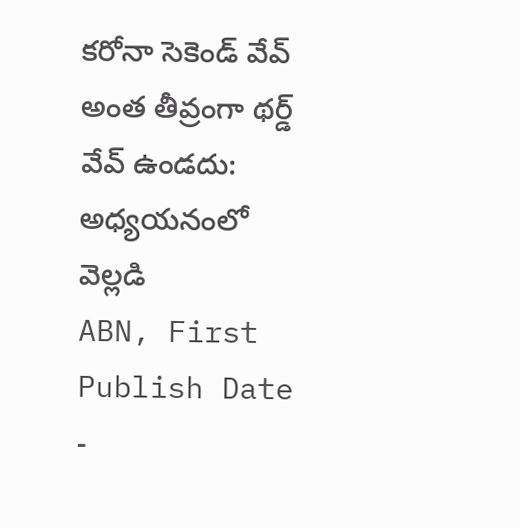కరోనా సెకెండ్ వేవ్ అంత తీవ్రంగా థర్డ్ వేవ్ ఉండదు: అధ్యయనంలో వెల్లడి
ABN, First Publish Date -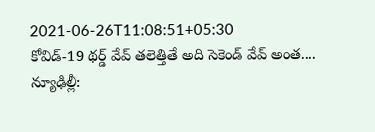2021-06-26T11:08:51+05:30
కోవిడ్-19 థర్డ్ వేవ్ తలెత్తితే అది సెకెండ్ వేవ్ అంత....
న్యూఢిల్లీ: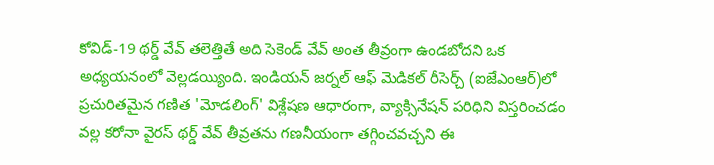కోవిడ్-19 థర్డ్ వేవ్ తలెత్తితే అది సెకెండ్ వేవ్ అంత తీవ్రంగా ఉండబోదని ఒక అధ్యయనంలో వెల్లడయ్యింది. ఇండియన్ జర్నల్ ఆఫ్ మెడికల్ రీసెర్చ్ (ఐజేఎంఆర్)లో ప్రచురితమైన గణిత 'మోడలింగ్' విశ్లేషణ ఆధారంగా, వ్యాక్సినేషన్ పరిధిని విస్తరించడం వల్ల కరోనా వైరస్ థర్డ్ వేవ్ తీవ్రతను గణనీయంగా తగ్గించవచ్చని ఈ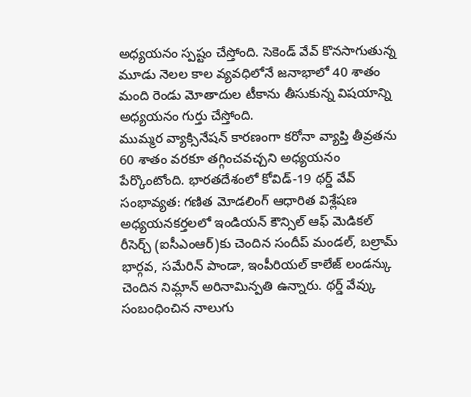అధ్యయనం స్పష్టం చేస్తోంది. సెకెండ్ వేవ్ కొనసాగుతున్న మూడు నెలల కాల వ్యవధిలోనే జనాభాలో 40 శాతం మంది రెండు మోతాదుల టీకాను తీసుకున్న విషయాన్ని అధ్యయనం గుర్తు చేస్తోంది.
ముమ్మర వ్యాక్సినేషన్ కారణంగా కరోనా వ్యాప్తి తీవ్రతను 60 శాతం వరకూ తగ్గించవచ్చని అధ్యయనం పేర్కొంటోంది. భారతదేశంలో కోవిడ్-19 థర్డ్ వేవ్ సంభావ్యత: గణిత మోడలింగ్ ఆధారిత విశ్లేషణ అధ్యయనకర్తలలో ఇండియన్ కౌన్సిల్ ఆఫ్ మెడికల్ రీసెర్చ్ (ఐసీఎంఆర్)కు చెందిన సందీప్ మండల్, బల్రామ్ భార్గవ, సమేరిన్ పాండా, ఇంపీరియల్ కాలేజ్ లండన్కు చెందిన నిమ్లాన్ అరినామిన్పతి ఉన్నారు. థర్డ్ వేవ్కు సంబంధించిన నాలుగు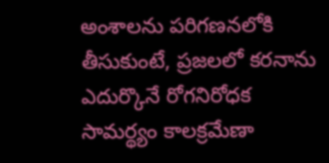అంశాలను పరిగణనలోకి తీసుకుంటే, ప్రజలలో కరనాను ఎదుర్కొనే రోగనిరోధక సామర్థ్యం కాలక్రమేణా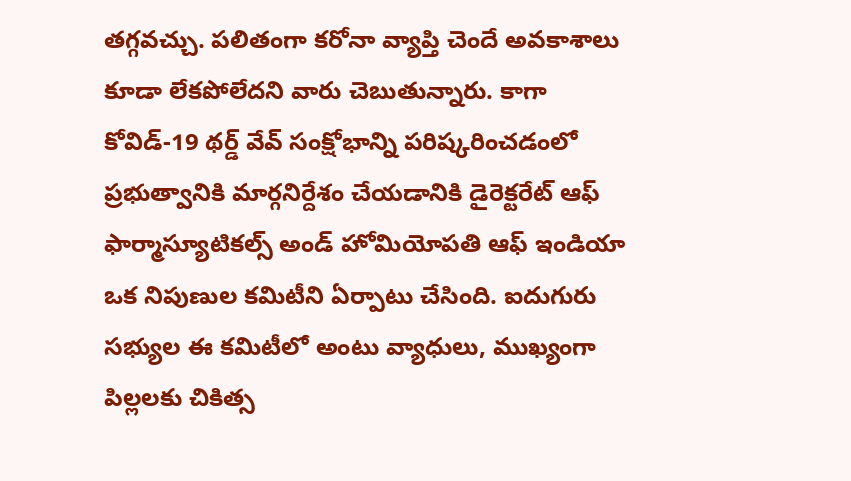తగ్గవచ్చు. పలితంగా కరోనా వ్యాప్తి చెందే అవకాశాలు కూడా లేకపోలేదని వారు చెబుతున్నారు. కాగా కోవిడ్-19 థర్డ్ వేవ్ సంక్షోభాన్ని పరిష్కరించడంలో ప్రభుత్వానికి మార్గనిర్దేశం చేయడానికి డైరెక్టరేట్ ఆఫ్ ఫార్మాస్యూటికల్స్ అండ్ హోమియోపతి ఆఫ్ ఇండియా ఒక నిపుణుల కమిటీని ఏర్పాటు చేసింది. ఐదుగురు సభ్యుల ఈ కమిటీలో అంటు వ్యాధులు, ముఖ్యంగా పిల్లలకు చికిత్స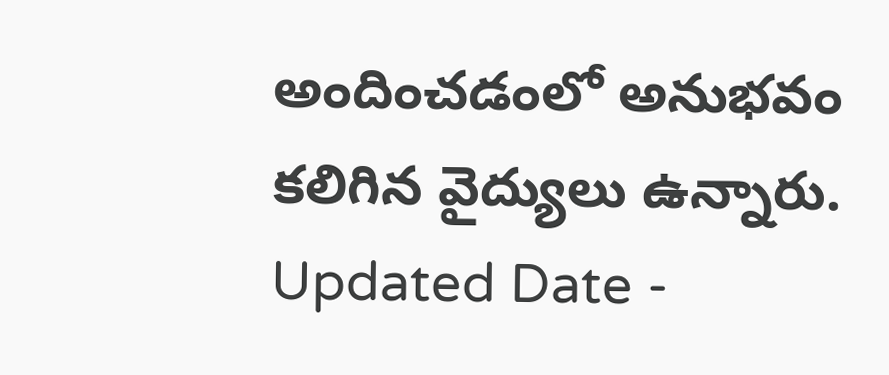అందించడంలో అనుభవం కలిగిన వైద్యులు ఉన్నారు.
Updated Date -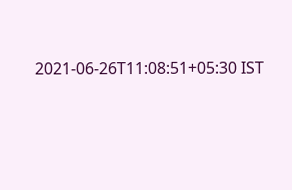2021-06-26T11:08:51+05:30 IST